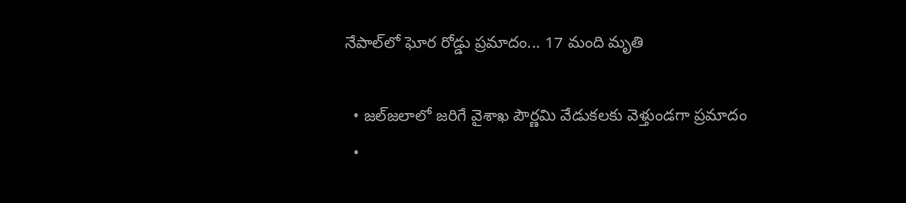నేపాల్‌లో ఘోర రోడ్డు ప్రమాదం... 17 మంది మృతి

  • జల్‌జలాలో జరిగే వైశాఖ పౌర్ణమి వేడుకలకు వెళ్తుండగా ప్రమాదం
  •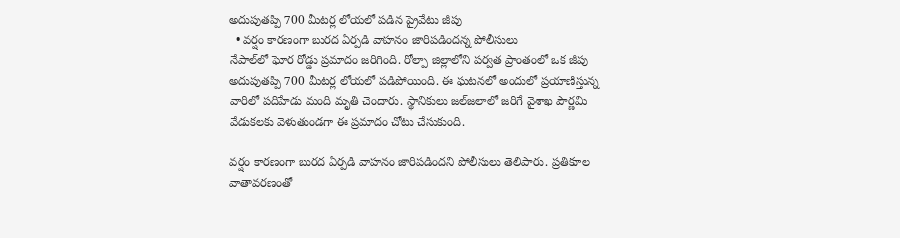అదుపుతప్పి 700 మీటర్ల లోయలో పడిన ప్రైవేటు జీపు
  • వర్షం కారణంగా బురద ఏర్పడి వాహనం జారిపడిందన్న పోలీసులు
నేపాల్‌లో ఘోర రోడ్డు ప్రమాదం జరిగింది. రోల్పా జిల్లాలోని పర్వత ప్రాంతంలో ఒక జీపు అదుపుతప్పి 700 మీటర్ల లోయలో పడిపోయింది. ఈ ఘటనలో అందులో ప్రయాణిస్తున్న వారిలో పదిహేడు మంది మృతి చెందారు. స్థానికులు జల్‌జలాలో జరిగే వైశాఖ పౌర్ణమి వేడుకలకు వెళుతుండగా ఈ ప్రమాదం చోటు చేసుకుంది.

వర్షం కారణంగా బురద ఏర్పడి వాహనం జారిపడిందని పోలీసులు తెలిపారు. ప్రతికూల వాతావరణంతో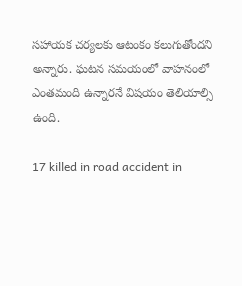సహాయక చర్యలకు ఆటంకం కలుగుతోందని అన్నారు. ఘటన సమయంలో వాహనంలో ఎంతమంది ఉన్నారనే విషయం తెలియాల్సి ఉంది.

17 killed in road accident in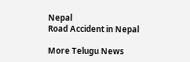Nepal
Road Accident in Nepal

More Telugu News